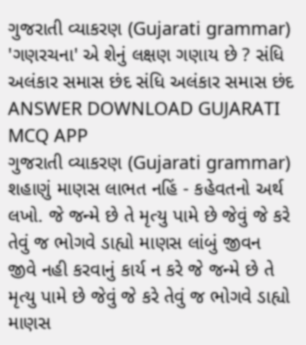ગુજરાતી વ્યાકરણ (Gujarati grammar) 'ગણરચના' એ શેનું લક્ષણ ગણાય છે ? સંધિ અલંકાર સમાસ છંદ સંધિ અલંકાર સમાસ છંદ ANSWER DOWNLOAD GUJARATI MCQ APP
ગુજરાતી વ્યાકરણ (Gujarati grammar) શહાણું માણસ લાભત નહિં - કહેવતનો અર્થ લખો. જે જન્મે છે તે મૃત્યુ પામે છે જેવું જે કરે તેવું જ ભોગવે ડાહ્યો માણસ લાંબું જીવન જીવે નહી કરવાનું કાર્ય ન કરે જે જન્મે છે તે મૃત્યુ પામે છે જેવું જે કરે તેવું જ ભોગવે ડાહ્યો માણસ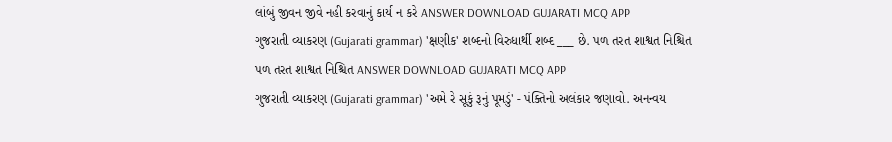લાંબું જીવન જીવે નહી કરવાનું કાર્ય ન કરે ANSWER DOWNLOAD GUJARATI MCQ APP
ગુજરાતી વ્યાકરણ (Gujarati grammar) 'ક્ષણીક' શબ્દનો વિરુધાર્થી શબ્દ ___ છે. પળ તરત શાશ્વત નિશ્ચિત પળ તરત શાશ્વત નિશ્ચિત ANSWER DOWNLOAD GUJARATI MCQ APP
ગુજરાતી વ્યાકરણ (Gujarati grammar) 'અમે રે સૂકું રૂનું પૂમડું' - પંક્તિનો અલંકાર જણાવો. અનન્વય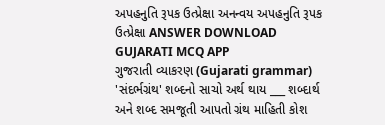અપહનુતિ રૂપક ઉત્પ્રેક્ષા અનન્વય અપહનુતિ રૂપક ઉત્પ્રેક્ષા ANSWER DOWNLOAD GUJARATI MCQ APP
ગુજરાતી વ્યાકરણ (Gujarati grammar) 'સંદર્ભગ્રંથ' શબ્દનો સાચો અર્થ થાય ___ શબ્દાર્થ અને શબ્દ સમજૂતી આપતો ગ્રંથ માહિતી કોશ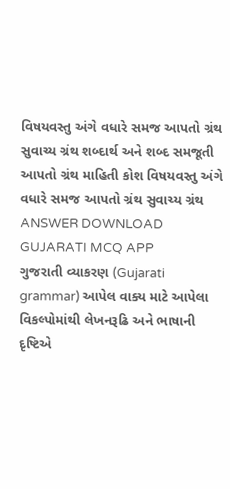વિષયવસ્તુ અંગે વધારે સમજ આપતો ગ્રંથ સુવાચ્ય ગ્રંથ શબ્દાર્થ અને શબ્દ સમજૂતી આપતો ગ્રંથ માહિતી કોશ વિષયવસ્તુ અંગે વધારે સમજ આપતો ગ્રંથ સુવાચ્ય ગ્રંથ ANSWER DOWNLOAD GUJARATI MCQ APP
ગુજરાતી વ્યાકરણ (Gujarati grammar) આપેલ વાક્ય માટે આપેલા વિકલ્પોમાંથી લેખનરૂઢિ અને ભાષાની દૃષ્ટિએ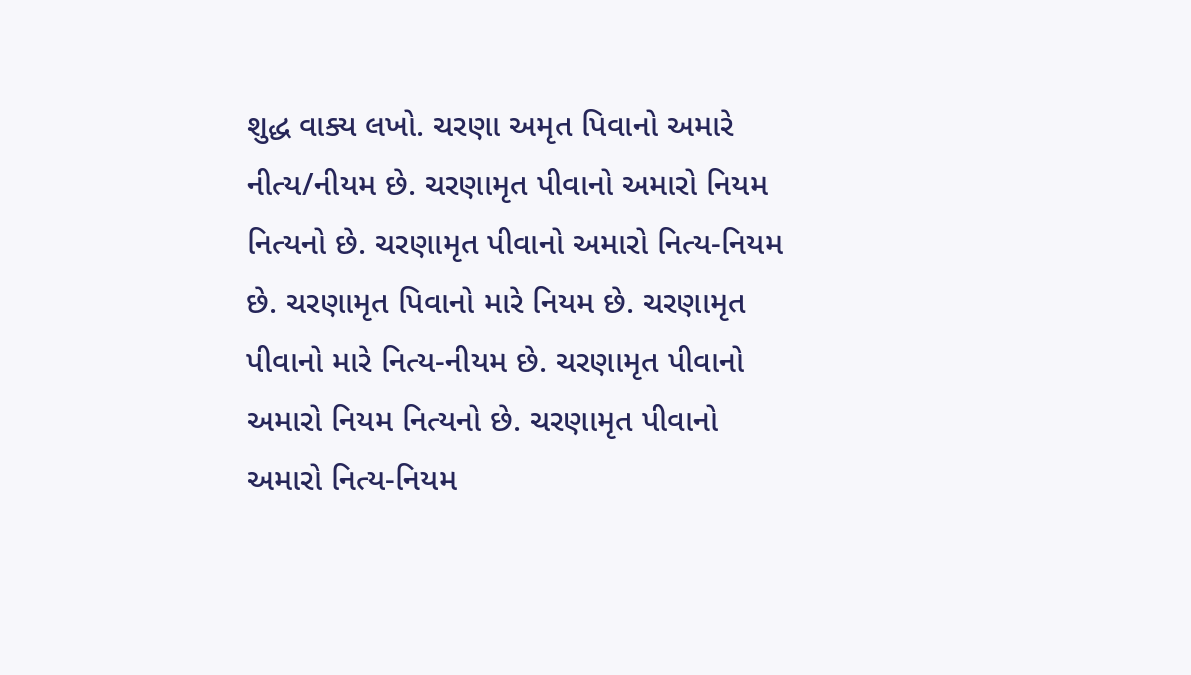શુદ્ધ વાક્ય લખો. ચરણા અમૃત પિવાનો અમારે નીત્ય/નીયમ છે. ચરણામૃત પીવાનો અમારો નિયમ નિત્યનો છે. ચરણામૃત પીવાનો અમારો નિત્ય-નિયમ છે. ચરણામૃત પિવાનો મારે નિયમ છે. ચરણામૃત પીવાનો મારે નિત્ય-નીયમ છે. ચરણામૃત પીવાનો અમારો નિયમ નિત્યનો છે. ચરણામૃત પીવાનો અમારો નિત્ય-નિયમ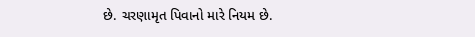છે. ચરણામૃત પિવાનો મારે નિયમ છે.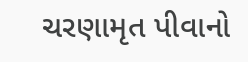ચરણામૃત પીવાનો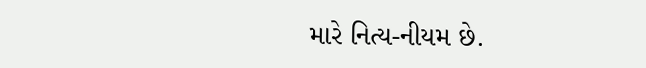મારે નિત્ય-નીયમ છે.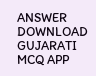ANSWER DOWNLOAD GUJARATI MCQ APP